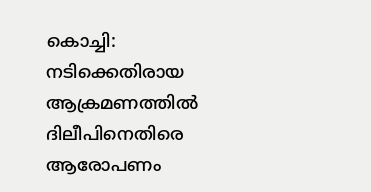കൊച്ചി: നടിക്കെതിരായ ആക്രമണത്തില്‍ ദിലീപിനെതിരെ ആരോപണം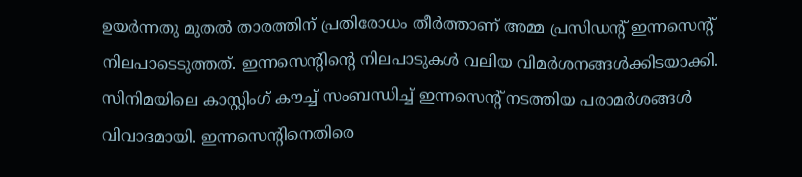ഉയര്‍ന്നതു മുതല്‍ താരത്തിന് പ്രതിരോധം തീര്‍ത്താണ് അമ്മ പ്രസിഡന്റ് ഇന്നസെന്റ് നിലപാടെടുത്തത്. ഇന്നസെന്റിന്റെ നിലപാടുകള്‍ വലിയ വിമര്‍ശനങ്ങള്‍ക്കിടയാക്കി. സിനിമയിലെ കാസ്റ്റിംഗ് കൗച്ച് സംബന്ധിച്ച് ഇന്നസെന്റ് നടത്തിയ പരാമര്‍ശങ്ങള്‍ വിവാദമായി. ഇന്നസെന്റിനെതിരെ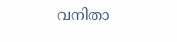വനിതാ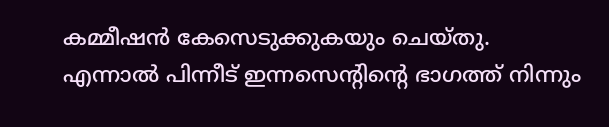കമ്മീഷന്‍ കേസെടുക്കുകയും ചെയ്തു. എന്നാല്‍ പിന്നീട് ഇന്നസെന്റിന്റെ ഭാഗത്ത് നിന്നും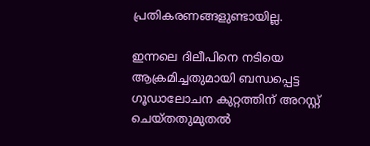പ്രതികരണങ്ങളുണ്ടായില്ല.

ഇന്നലെ ദിലീപിനെ നടിയെ ആക്രമിച്ചതുമായി ബന്ധപ്പെട്ട ഗൂഡാലോചന കുറ്റത്തിന് അറസ്റ്റ് ചെയ്തതുമുതല്‍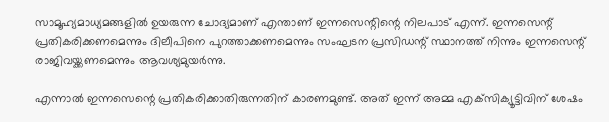സാമൂഹ്യമാധ്യമങ്ങളില്‍ ഉയരുന്ന ചോദ്യമാണ് എന്താണ് ഇന്നസെന്റിന്റെ നിലപാട് എന്ന്. ഇന്നസെന്റ് പ്രതികരിക്കണമെന്നും ദിലീപിനെ പുറത്താക്കണമെന്നും സംഘടന പ്രസിഡന്റ് സ്ഥാനത്ത് നിന്നും ഇന്നസെന്റ് രാജിവയ്ക്കണമെന്നും ആവശ്യമുയര്‍ന്നു.

എന്നാല്‍ ഇന്നസെന്റെ പ്രതികരിക്കാതിരുന്നതിന് കാരണമുണ്ട്. അത് ഇന്ന് അമ്മ എക്‌സിക്യൂട്ടിവിന് ശേഷം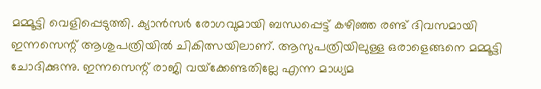മമ്മൂട്ടി വെളിപ്പെടുത്തി. ക്യാന്‍സര്‍ രോഗവുമായി ബന്ധപ്പെട്ട് കഴിഞ്ഞ രണ്ട് ദിവസമായി ഇന്നസെന്റ് ആശുപത്രിയില്‍ ചികിത്സയിലാണ്. ആസുപത്രിയിലുള്ള ഒരാളെങ്ങനെ മമ്മൂട്ടി ചോദിക്കുന്നു. ഇന്നസെന്റ് രാജി വയ്‌ക്കേണ്ടതില്ലേ എന്ന മാധ്യമ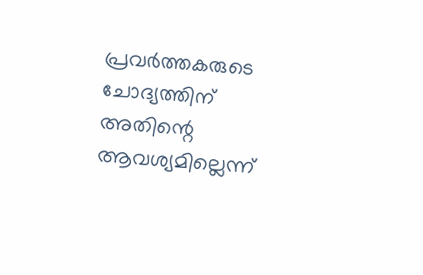പ്രവര്‍ത്തകരുടെ ചോദ്യത്തിന് അതിന്റെ ആവശ്യമില്ലെന്ന്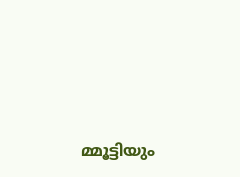മ്മൂട്ടിയും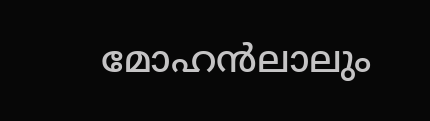മോഹന്‍ലാലും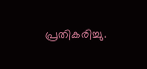പ്രതികരിച്ചു.